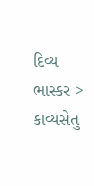દિવ્ય ભાસ્કર > કાવ્યસેતુ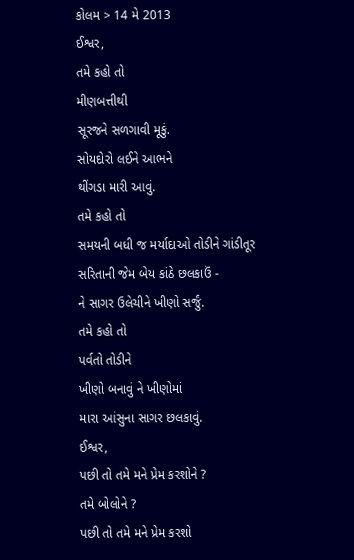કોલમ > 14 મે 2013
ઈશ્વર,
તમે કહો તો
મીણબત્તીથી
સૂરજને સળગાવી મૂકું.
સોયદોરો લઈને આભને
થીંગડા મારી આવું.
તમે કહો તો
સમયની બધી જ મર્યાદાઓ તોડીને ગાંડીતૂર
સરિતાની જેમ બેય કાંઠે છલકાઉં -
ને સાગર ઉલેચીને ખીણો સર્જું.
તમે કહો તો
પર્વતો તોડીને
ખીણો બનાવું ને ખીણોમાં
મારા આંસુના સાગર છલકાવું.
ઈશ્વર,
પછી તો તમે મને પ્રેમ કરશોને ?
તમે બોલોને ?
પછી તો તમે મને પ્રેમ કરશો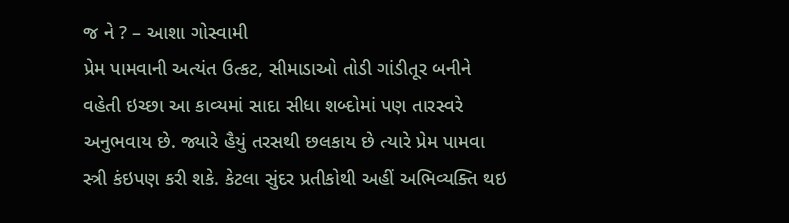જ ને ? – આશા ગોસ્વામી
પ્રેમ પામવાની અત્યંત ઉત્કટ, સીમાડાઓ તોડી ગાંડીતૂર બનીને વહેતી ઇચ્છા આ કાવ્યમાં સાદા સીધા શબ્દોમાં પણ તારસ્વરે અનુભવાય છે. જ્યારે હૈયું તરસથી છલકાય છે ત્યારે પ્રેમ પામવા સ્ત્રી કંઇપણ કરી શકે. કેટલા સુંદર પ્રતીકોથી અહીં અભિવ્યક્તિ થઇ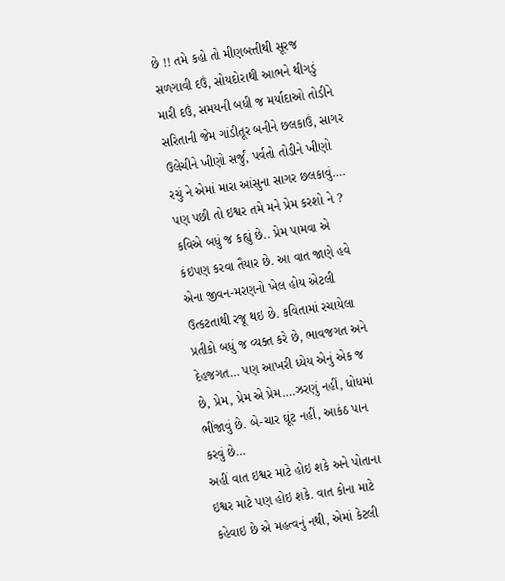છે !! તમે કહો તો મીણબત્તીથી સૂરજ સળગાવી દઉં, સોયદોરાથી આભને થીગડું મારી દઉં, સમયની બધી જ મર્યાદાઓ તોડીને સરિતાની જેમ ગાંડીતૂર બનીને છલકાઉં, સાગર ઉલેચીને ખીણો સર્જું, પર્વતો તોડીને ખીણો રચું ને એમાં મારા આંસુના સાગર છલકાવું…. પણ પછી તો ઇશ્વર તમે મને પ્રેમ કરશો ને ? કવિએ બધું જ કહ્યું છે.. પ્રેમ પામવા એ કંઇપણ કરવા તૈયાર છે. આ વાત જાણે હવે એના જીવન-મરણનો ખેલ હોય એટલી ઉત્કટતાથી રજૂ થઇ છે. કવિતામાં રચાયેલા પ્રતીકો બધું જ વ્યક્ત કરે છે, ભાવજગત અને દેહજગત… પણ આખરી ધ્યેય એનું એક જ છે, પ્રેમ, પ્રેમ એ પ્રેમ….ઝરણું નહીં, ધોધમાં ભીંજાવું છે. બે-ચાર ઘૂંટ નહીં, આકંઠ પાન કરવું છે…
અહીં વાત ઇશ્વર માટે હોઇ શકે અને પોતાના ઇશ્વર માટે પણ હોઇ શકે. વાત કોના માટે કહેવાઇ છે એ મહત્વનું નથી, એમાં કેટલી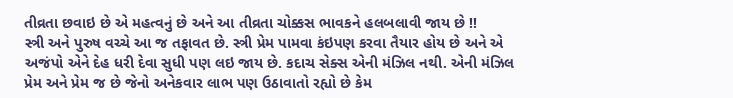તીવ્રતા છવાઇ છે એ મહત્વનું છે અને આ તીવ્રતા ચોક્કસ ભાવકને હલબલાવી જાય છે !!
સ્ત્રી અને પુરુષ વચ્ચે આ જ તફાવત છે. સ્ત્રી પ્રેમ પામવા કંઇપણ કરવા તૈયાર હોય છે અને એ અજંપો એને દેહ ધરી દેવા સુધી પણ લઇ જાય છે. કદાચ સેક્સ એની મંઝિલ નથી. એની મંઝિલ પ્રેમ અને પ્રેમ જ છે જેનો અનેકવાર લાભ પણ ઉઠાવાતો રહ્યો છે કેમ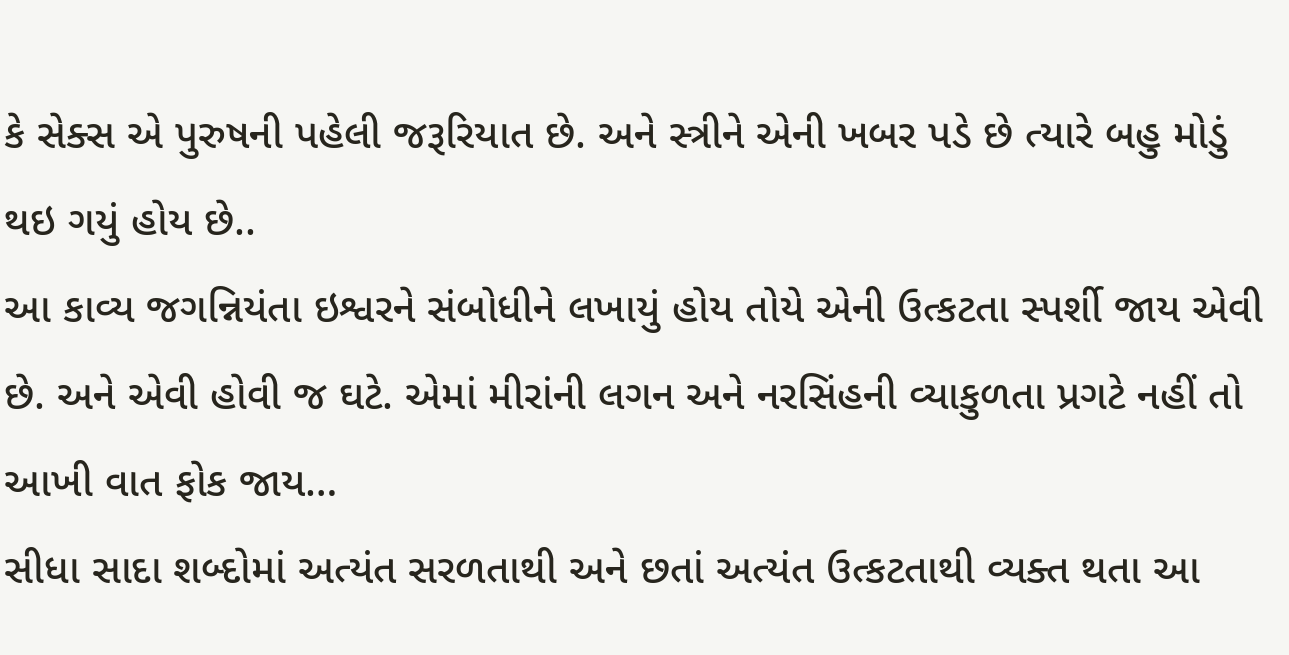કે સેક્સ એ પુરુષની પહેલી જરૂરિયાત છે. અને સ્ત્રીને એની ખબર પડે છે ત્યારે બહુ મોડું થઇ ગયું હોય છે..
આ કાવ્ય જગન્નિયંતા ઇશ્વરને સંબોધીને લખાયું હોય તોયે એની ઉત્કટતા સ્પર્શી જાય એવી છે. અને એવી હોવી જ ઘટે. એમાં મીરાંની લગન અને નરસિંહની વ્યાકુળતા પ્રગટે નહીં તો આખી વાત ફોક જાય…
સીધા સાદા શબ્દોમાં અત્યંત સરળતાથી અને છતાં અત્યંત ઉત્કટતાથી વ્યક્ત થતા આ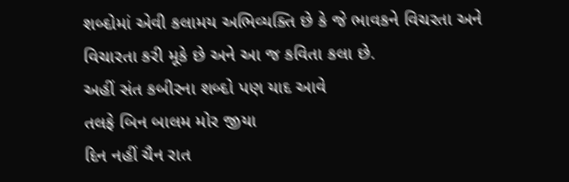શબ્દોમાં એવી કલામય અભિવ્યક્તિ છે કે જે ભાવકને વિચરતા અને વિચારતા કરી મૂકે છે અને આ જ કવિતા કલા છે.
અહીં સંત કબીરના શબ્દો પણ યાદ આવે
તલફે બિન બાલમ મોર જીયા
દિન નહીં ચૈન રાત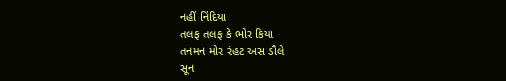નહીં નિંદિયા
તલફ તલફ કે ભોર કિયા
તનમન મોર રંહટ અસ ડૌલે
સૂન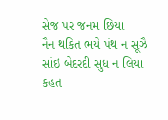સેજ પર જનમ છિયા
નૈન થકિત ભયે પંથ ન સૂઝૈ
સાંઇ બેદરદી સુધ ન લિયા
કહત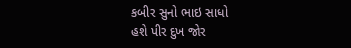કબીર સુનો ભાઇ સાધો
હશે પીર દુખ જોર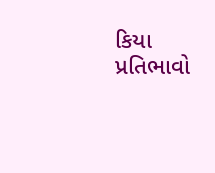કિયા
પ્રતિભાવો